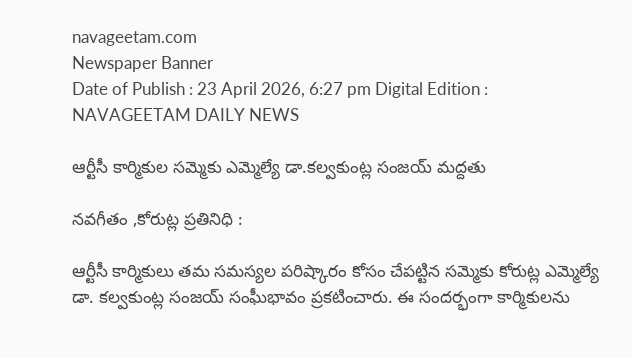navageetam.com
Newspaper Banner
Date of Publish : 23 April 2026, 6:27 pm Digital Edition : NAVAGEETAM DAILY NEWS

ఆర్టీసీ కార్మికుల సమ్మెకు ఎమ్మెల్యే డా.కల్వకుంట్ల సంజయ్ మద్దతు

నవగీతం ,కోరుట్ల ప్రతినిధి :

ఆర్టీసీ కార్మికులు తమ సమస్యల పరిష్కారం కోసం చేపట్టిన సమ్మెకు కోరుట్ల ఎమ్మెల్యే డా. కల్వకుంట్ల సంజయ్ సంఘీభావం ప్రకటించారు. ఈ సందర్భంగా కార్మికులను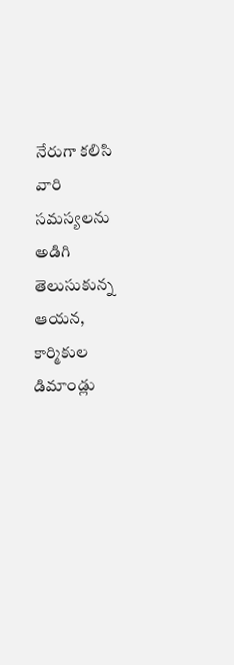నేరుగా కలిసి వారి సమస్యలను అడిగి తెలుసుకున్న ఆయన, కార్మికుల డిమాండ్లు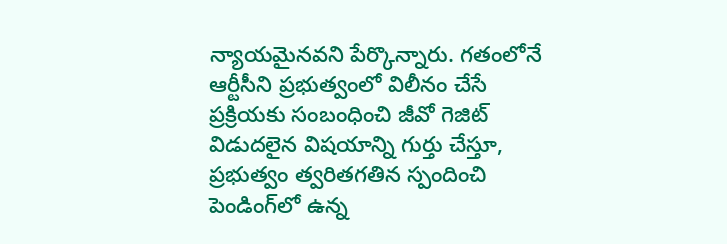న్యాయమైనవని పేర్కొన్నారు. గతంలోనే ఆర్టీసీని ప్రభుత్వంలో విలీనం చేసే ప్రక్రియకు సంబంధించి జీవో గెజిట్ విడుదలైన విషయాన్ని గుర్తు చేస్తూ, ప్రభుత్వం త్వరితగతిన స్పందించి పెండింగ్‌లో ఉన్న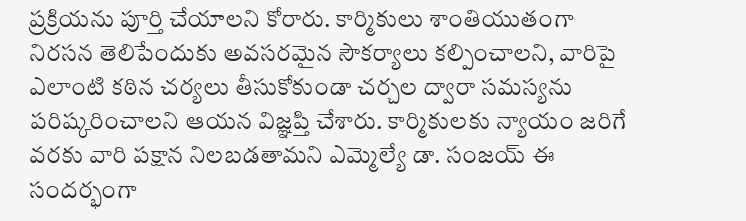ప్రక్రియను పూర్తి చేయాలని కోరారు. కార్మికులు శాంతియుతంగా నిరసన తెలిపేందుకు అవసరమైన సౌకర్యాలు కల్పించాలని, వారిపై ఎలాంటి కఠిన చర్యలు తీసుకోకుండా చర్చల ద్వారా సమస్యను పరిష్కరించాలని ఆయన విజ్ఞప్తి చేశారు. కార్మికులకు న్యాయం జరిగే వరకు వారి పక్షాన నిలబడతామని ఎమ్మెల్యే డా. సంజయ్ ఈ సందర్భంగా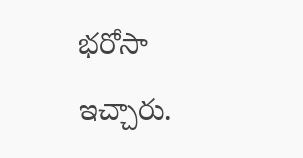భరోసా ఇచ్చారు.